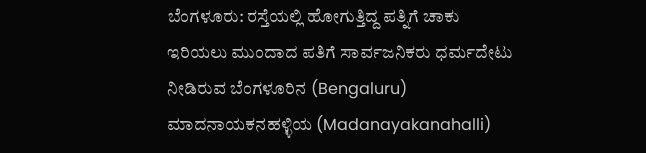ಬೆಂಗಳೂರು: ರಸ್ತೆಯಲ್ಲಿ ಹೋಗುತ್ತಿದ್ದ ಪತ್ನಿಗೆ ಚಾಕು ಇರಿಯಲು ಮುಂದಾದ ಪತಿಗೆ ಸಾರ್ವಜನಿಕರು ಧರ್ಮದೇಟು ನೀಡಿರುವ ಬೆಂಗಳೂರಿನ (Bengaluru) ಮಾದನಾಯಕನಹಳ್ಳಿಯ (Madanayakanahalli)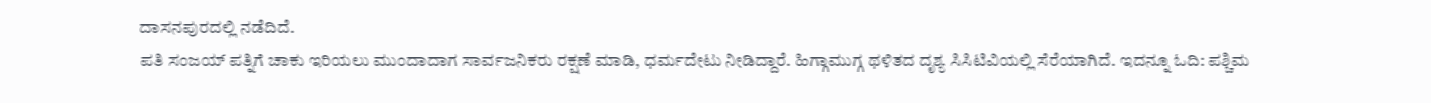ದಾಸನಪುರದಲ್ಲಿ ನಡೆದಿದೆ.
ಪತಿ ಸಂಜಯ್ ಪತ್ನಿಗೆ ಚಾಕು ಇರಿಯಲು ಮುಂದಾದಾಗ ಸಾರ್ವಜನಿಕರು ರಕ್ಷಣೆ ಮಾಡಿ, ಧರ್ಮದೇಟು ನೀಡಿದ್ದಾರೆ. ಹಿಗ್ಗಾಮುಗ್ಗ ಥಳಿತದ ದೃಶ್ಯ ಸಿಸಿಟಿವಿಯಲ್ಲಿ ಸೆರೆಯಾಗಿದೆ. ಇದನ್ನೂ ಓದಿ: ಪಶ್ಚಿಮ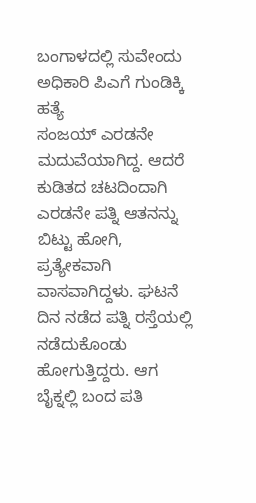ಬಂಗಾಳದಲ್ಲಿ ಸುವೇಂದು ಅಧಿಕಾರಿ ಪಿಎಗೆ ಗುಂಡಿಕ್ಕಿ ಹತ್ಯೆ
ಸಂಜಯ್ ಎರಡನೇ ಮದುವೆಯಾಗಿದ್ದ. ಆದರೆ ಕುಡಿತದ ಚಟದಿಂದಾಗಿ ಎರಡನೇ ಪತ್ನಿ ಆತನನ್ನು ಬಿಟ್ಟು ಹೋಗಿ, ಪ್ರತ್ಯೇಕವಾಗಿ ವಾಸವಾಗಿದ್ದಳು. ಘಟನೆ ದಿನ ನಡೆದ ಪತ್ನಿ ರಸ್ತೆಯಲ್ಲಿ ನಡೆದುಕೊಂಡು ಹೋಗುತ್ತಿದ್ದರು. ಆಗ ಬೈಕ್ನಲ್ಲಿ ಬಂದ ಪತಿ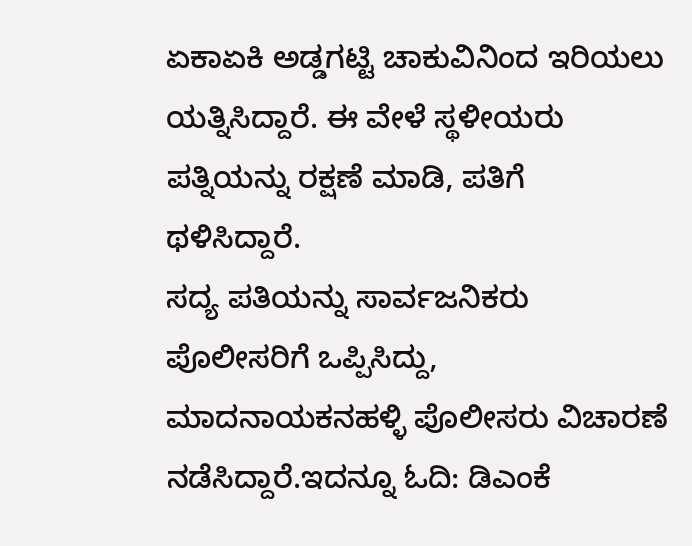ಏಕಾಏಕಿ ಅಡ್ಡಗಟ್ಟಿ ಚಾಕುವಿನಿಂದ ಇರಿಯಲು ಯತ್ನಿಸಿದ್ದಾರೆ. ಈ ವೇಳೆ ಸ್ಥಳೀಯರು ಪತ್ನಿಯನ್ನು ರಕ್ಷಣೆ ಮಾಡಿ, ಪತಿಗೆ ಥಳಿಸಿದ್ದಾರೆ.
ಸದ್ಯ ಪತಿಯನ್ನು ಸಾರ್ವಜನಿಕರು ಪೊಲೀಸರಿಗೆ ಒಪ್ಪಿಸಿದ್ದು, ಮಾದನಾಯಕನಹಳ್ಳಿ ಪೊಲೀಸರು ವಿಚಾರಣೆ ನಡೆಸಿದ್ದಾರೆ.ಇದನ್ನೂ ಓದಿ: ಡಿಎಂಕೆ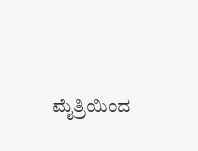ಮೈತ್ರಿಯಿಂದ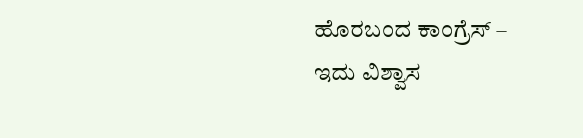ಹೊರಬಂದ ಕಾಂಗ್ರೆಸ್ – ಇದು ವಿಶ್ವಾಸ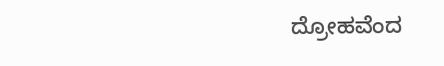ದ್ರೋಹವೆಂದ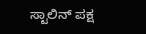ಸ್ಟಾಲಿನ್ ಪಕ್ಷ